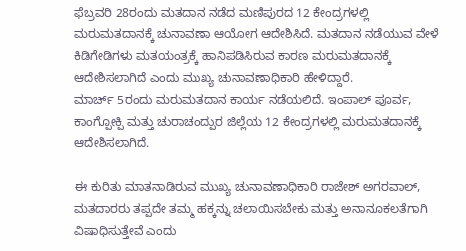ಫೆಬ್ರವರಿ 28ರಂದು ಮತದಾನ ನಡೆದ ಮಣಿಪುರದ 12 ಕೇಂದ್ರಗಳಲ್ಲಿ ಮರುಮತದಾನಕ್ಕೆ ಚುನಾವಣಾ ಆಯೋಗ ಆದೇಶಿಸಿದೆ. ಮತದಾನ ನಡೆಯುವ ವೇಳೆ ಕಿಡಿಗೇಡಿಗಳು ಮತಯಂತ್ರಕ್ಕೆ ಹಾನಿಪಡಿಸಿರುವ ಕಾರಣ ಮರುಮತದಾನಕ್ಕೆ ಆದೇಶಿಸಲಾಗಿದೆ ಎಂದು ಮುಖ್ಯ ಚುನಾವಣಾಧಿಕಾರಿ ಹೇಳಿದ್ದಾರೆ.
ಮಾರ್ಚ್ 5ರಂದು ಮರುಮತದಾನ ಕಾರ್ಯ ನಡೆಯಲಿದೆ. ಇಂಪಾಲ್ ಪೂರ್ವ, ಕಾಂಗ್ಪೋಕ್ಪಿ ಮತ್ತು ಚುರಾಚಂದ್ಪುರ ಜಿಲ್ಲೆಯ 12 ಕೇಂದ್ರಗಳಲ್ಲಿ ಮರುಮತದಾನಕ್ಕೆ ಆದೇಶಿಸಲಾಗಿದೆ.

ಈ ಕುರಿತು ಮಾತನಾಡಿರುವ ಮುಖ್ಯ ಚುನಾವಣಾಧಿಕಾರಿ ರಾಜೇಶ್ ಅಗರವಾಲ್, ಮತದಾರರು ತಪ್ಪದೇ ತಮ್ಮ ಹಕ್ಕನ್ನು ಚಲಾಯಿಸಬೇಕು ಮತ್ತು ಅನಾನೂಕಲತೆಗಾಗಿ ವಿಷಾಧಿಸುತ್ತೇವೆ ಎಂದು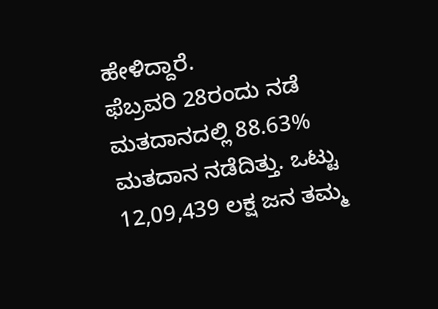ಹೇಳಿದ್ದಾರೆ.
ಫೆಬ್ರವರಿ 28ರಂದು ನಡೆ ಮತದಾನದಲ್ಲಿ 88.63% ಮತದಾನ ನಡೆದಿತ್ತು. ಒಟ್ಟು 12,09,439 ಲಕ್ಷ ಜನ ತಮ್ಮ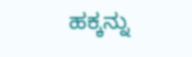ಹಕ್ಕನ್ನು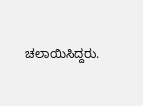ಚಲಾಯಿಸಿದ್ದರು.